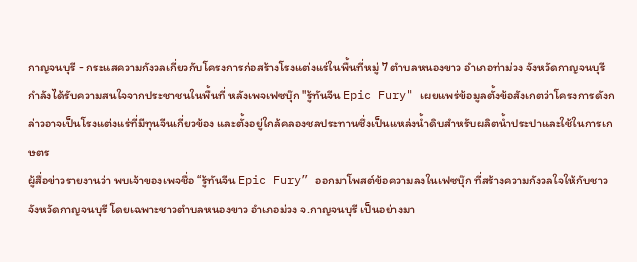กาญจนบุรี - กระแสความกังวลเกี่ยวกับโครงการก่อสร้างโรงแต่งแร่ในพื้นที่หมู่ 7 ตำบลหนองขาว อำเภอท่าม่วง จังหวัดกาญจนบุรี กำลังได้รับความสนใจจากประชาชนในพื้นที่ หลังเพจเฟซบุ๊ก "รู้ทันจีน Epic Fury" เผยแพร่ข้อมูลตั้งข้อสังเกตว่าโครงการดังกล่าวอาจเป็นโรงแต่งแร่ที่มีทุนจีนเกี่ยวข้อง และตั้งอยู่ใกล้คลองชลประทานซึ่งเป็นแหล่งน้ำดิบสำหรับผลิตน้ำประปาและใช้ในการเกษตร
ผู้สื่อข่าวรายงานว่า พบเจ้าของเพจชื่อ “รู้ทันจีน Epic Fury” ออกมาโพสต์ข้อความลงในเฟซบุ๊ก ที่สร้างความกังวลใจให้กับชาวจังหวัดกาญจนบุรี โดยเฉพาะชาวตำบลหนองขาว อำเภอม่วง จ.กาญจนบุรี เป็นอย่างมา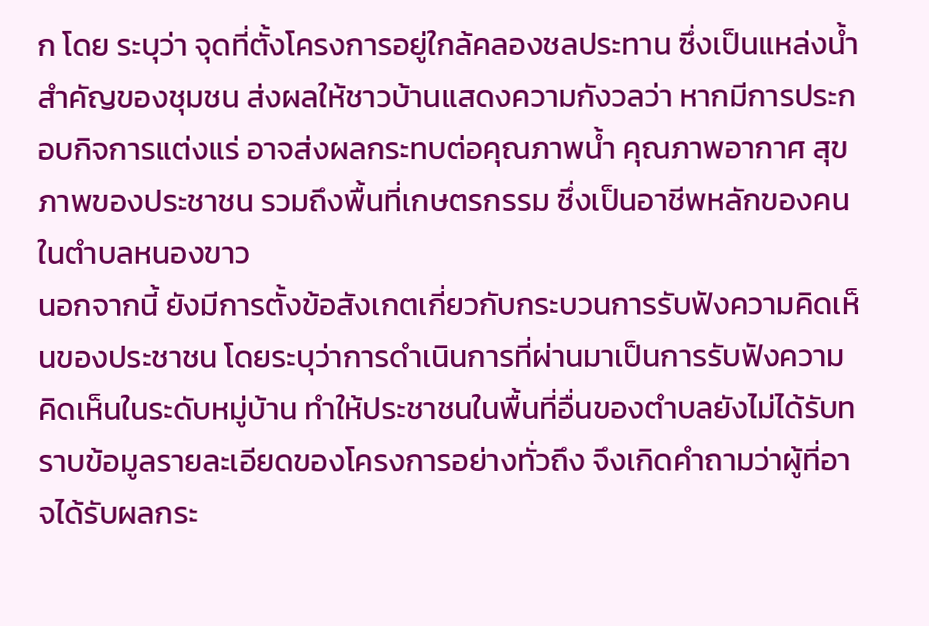ก โดย ระบุว่า จุดที่ตั้งโครงการอยู่ใกล้คลองชลประทาน ซึ่งเป็นแหล่งน้ำสำคัญของชุมชน ส่งผลให้ชาวบ้านแสดงความกังวลว่า หากมีการประกอบกิจการแต่งแร่ อาจส่งผลกระทบต่อคุณภาพน้ำ คุณภาพอากาศ สุขภาพของประชาชน รวมถึงพื้นที่เกษตรกรรม ซึ่งเป็นอาชีพหลักของคนในตำบลหนองขาว
นอกจากนี้ ยังมีการตั้งข้อสังเกตเกี่ยวกับกระบวนการรับฟังความคิดเห็นของประชาชน โดยระบุว่าการดำเนินการที่ผ่านมาเป็นการรับฟังความคิดเห็นในระดับหมู่บ้าน ทำให้ประชาชนในพื้นที่อื่นของตำบลยังไม่ได้รับทราบข้อมูลรายละเอียดของโครงการอย่างทั่วถึง จึงเกิดคำถามว่าผู้ที่อาจได้รับผลกระ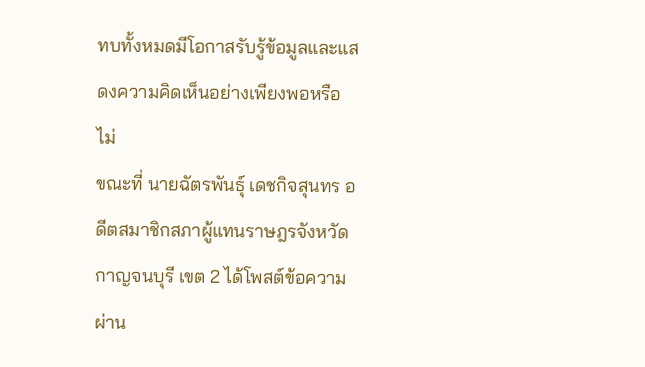ทบทั้งหมดมีโอกาสรับรู้ข้อมูลและแสดงความคิดเห็นอย่างเพียงพอหรือไม่
ขณะที่ นายฉัตรพันธุ์ เดชกิจสุนทร อดีตสมาชิกสภาผู้แทนราษฎรจังหวัดกาญจนบุรี เขต 2 ได้โพสต์ข้อความผ่าน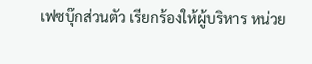เฟซบุ๊กส่วนตัว เรียกร้องให้ผู้บริหาร หน่วย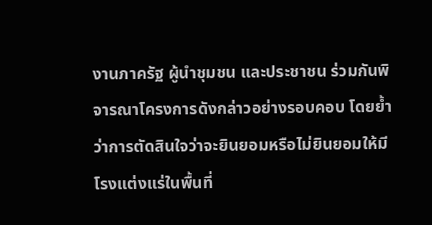งานภาครัฐ ผู้นำชุมชน และประชาชน ร่วมกันพิจารณาโครงการดังกล่าวอย่างรอบคอบ โดยย้ำว่าการตัดสินใจว่าจะยินยอมหรือไม่ยินยอมให้มีโรงแต่งแร่ในพื้นที่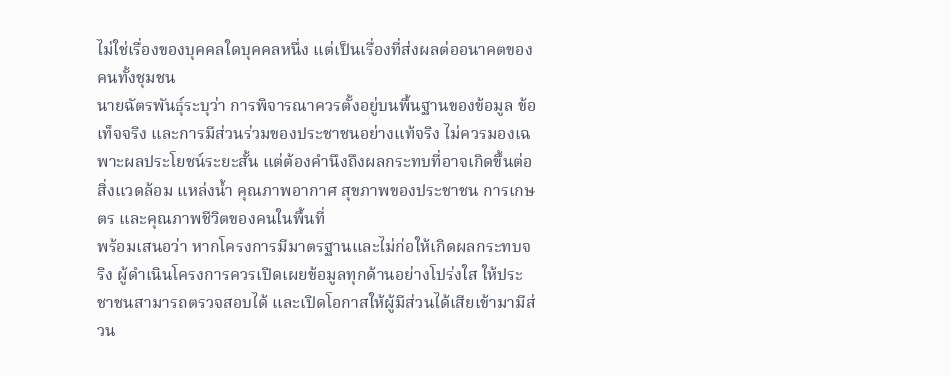ไม่ใช่เรื่องของบุคคลใดบุคคลหนึ่ง แต่เป็นเรื่องที่ส่งผลต่ออนาคตของคนทั้งชุมชน
นายฉัตรพันธุ์ระบุว่า การพิจารณาควรตั้งอยู่บนพื้นฐานของข้อมูล ข้อเท็จจริง และการมีส่วนร่วมของประชาชนอย่างแท้จริง ไม่ควรมองเฉพาะผลประโยชน์ระยะสั้น แต่ต้องคำนึงถึงผลกระทบที่อาจเกิดขึ้นต่อสิ่งแวดล้อม แหล่งน้ำ คุณภาพอากาศ สุขภาพของประชาชน การเกษตร และคุณภาพชีวิตของคนในพื้นที่
พร้อมเสนอว่า หากโครงการมีมาตรฐานและไม่ก่อให้เกิดผลกระทบจริง ผู้ดำเนินโครงการควรเปิดเผยข้อมูลทุกด้านอย่างโปร่งใส ให้ประชาชนสามารถตรวจสอบได้ และเปิดโอกาสให้ผู้มีส่วนได้เสียเข้ามามีส่วน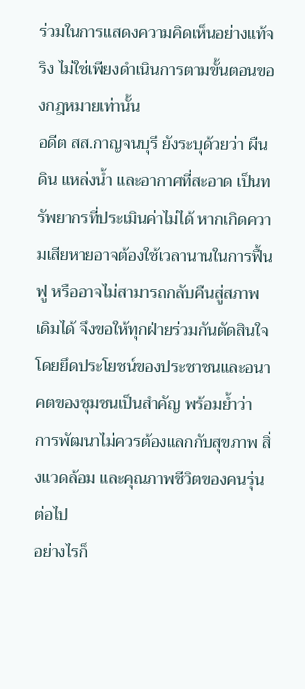ร่วมในการแสดงความคิดเห็นอย่างแท้จริง ไม่ใช่เพียงดำเนินการตามขั้นตอนของกฎหมายเท่านั้น
อดีต สส.กาญจนบุรี ยังระบุด้วยว่า ผืนดิน แหล่งน้ำ และอากาศที่สะอาด เป็นทรัพยากรที่ประเมินค่าไม่ได้ หากเกิดความเสียหายอาจต้องใช้เวลานานในการฟื้นฟู หรืออาจไม่สามารถกลับคืนสู่สภาพเดิมได้ จึงขอให้ทุกฝ่ายร่วมกันตัดสินใจโดยยึดประโยชน์ของประชาชนและอนาคตของชุมชนเป็นสำคัญ พร้อมย้ำว่า การพัฒนาไม่ควรต้องแลกกับสุขภาพ สิ่งแวดล้อม และคุณภาพชีวิตของคนรุ่นต่อไป
อย่างไรก็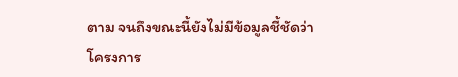ตาม จนถึงขณะนี้ยังไม่มีข้อมูลชี้ชัดว่าโครงการ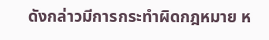ดังกล่าวมีการกระทำผิดกฎหมาย ห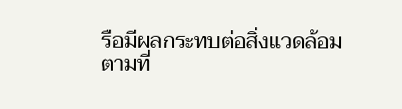รือมีผลกระทบต่อสิ่งแวดล้อมตามที่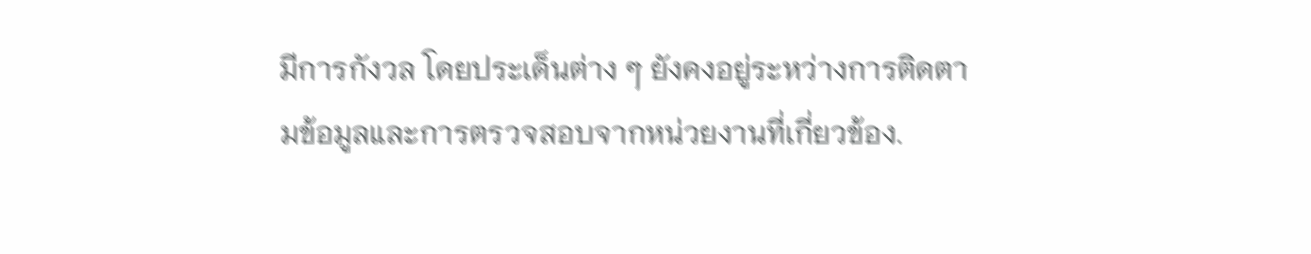มีการกังวล โดยประเด็นต่าง ๆ ยังคงอยู่ระหว่างการติดตามข้อมูลและการตรวจสอบจากหน่วยงานที่เกี่ยวข้อง.